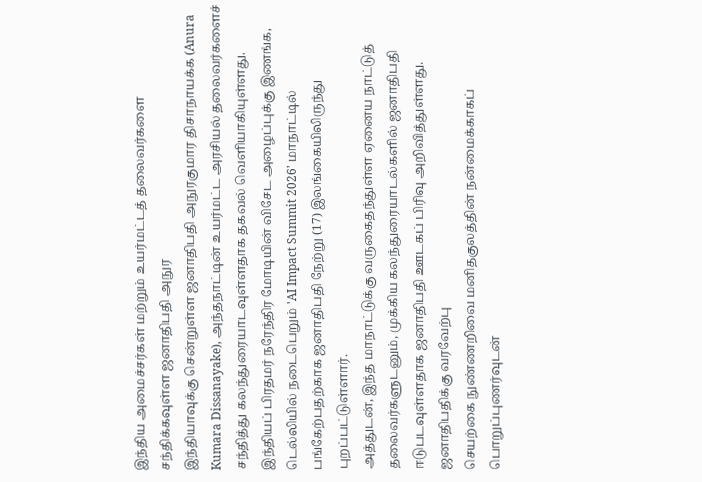இந்திய அமைச்சர்கள் மற்றும் உயர்மட்டத் தலைவர்களை சந்திக்கவுள்ள ஜனாதிபதி அநுர
இந்தியாவுக்கு சென்றுள்ள ஜனாதிபதி அநுரகுமார திசாநாயக்க (Anura Kumara Dissanayake), அந்தநாட்டின் உயர்மட்ட அரசியல் தலைவர்களைச் சந்தித்து கலந்துரையாடவுள்ளதாக தகவல் வெளியாகியுள்ளது.
இந்தியப் பிரதமர் நரேந்திர மோடியின் விசேட அழைப்புக்கு இணங்க, டெல்லியில் நடைபெறும் 'AI Impact Summit 2026' மாநாட்டில் பங்கேற்பதற்காக ஜனாதிபதி நேற்று (17) இலங்கையிலிருந்து புறப்பட்டுள்ளார்.
அத்துடன், இந்த மாநாட்டுக்கு வருகைதந்துள்ள ஏனைய நாட்டுத் தலைவர்களுடனும், முக்கிய கலந்துரையாடல்களில் ஜனாதிபதி ஈடுபடவுள்ளதாக ஜனாதிபதி ஊடகப் பிரிவு அறிவித்துள்ளது.
ஜனாதிபதிக்கு வரவேற்பு
செயற்கை நுண்ணறிவை மனிதகுலத்தின் நன்மைக்காகப் பொறுப்புணர்வுடன்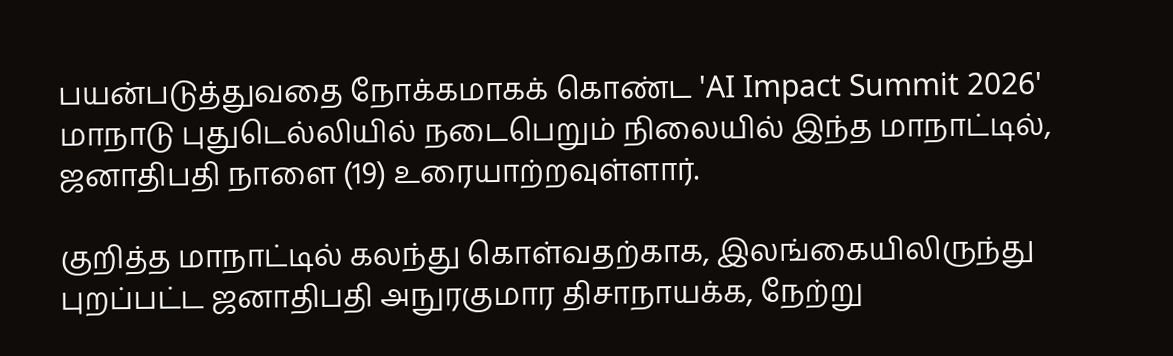பயன்படுத்துவதை நோக்கமாகக் கொண்ட 'AI Impact Summit 2026' மாநாடு புதுடெல்லியில் நடைபெறும் நிலையில் இந்த மாநாட்டில், ஜனாதிபதி நாளை (19) உரையாற்றவுள்ளார்.

குறித்த மாநாட்டில் கலந்து கொள்வதற்காக, இலங்கையிலிருந்து புறப்பட்ட ஜனாதிபதி அநுரகுமார திசாநாயக்க, நேற்று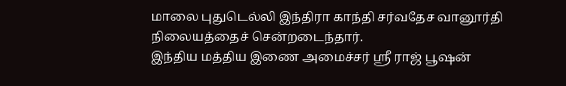மாலை புதுடெல்லி இந்திரா காந்தி சர்வதேச வானூர்தி நிலையத்தைச் சென்றடைந்தார்.
இந்திய மத்திய இணை அமைச்சர் ஸ்ரீ ராஜ் பூஷன்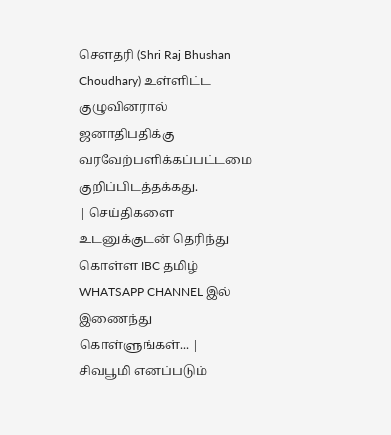சௌதரி (Shri Raj Bhushan Choudhary) உள்ளிட்ட குழுவினரால் ஜனாதிபதிக்கு வரவேற்பளிக்கப்பட்டமை குறிப்பிடத்தக்கது.
| செய்திகளை உடனுக்குடன் தெரிந்து கொள்ள IBC தமிழ் WHATSAPP CHANNEL இல் இணைந்து கொள்ளுங்கள்... |
சிவபூமி எனப்படும்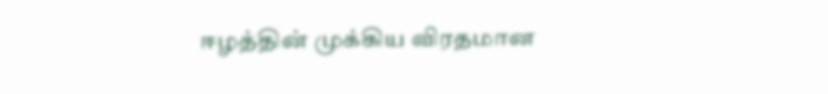ஈழத்தின் முக்கிய விரதமான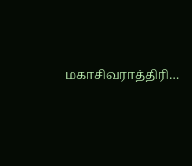மகாசிவராத்திரி…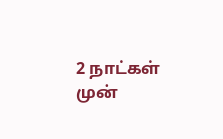2 நாட்கள் முன்